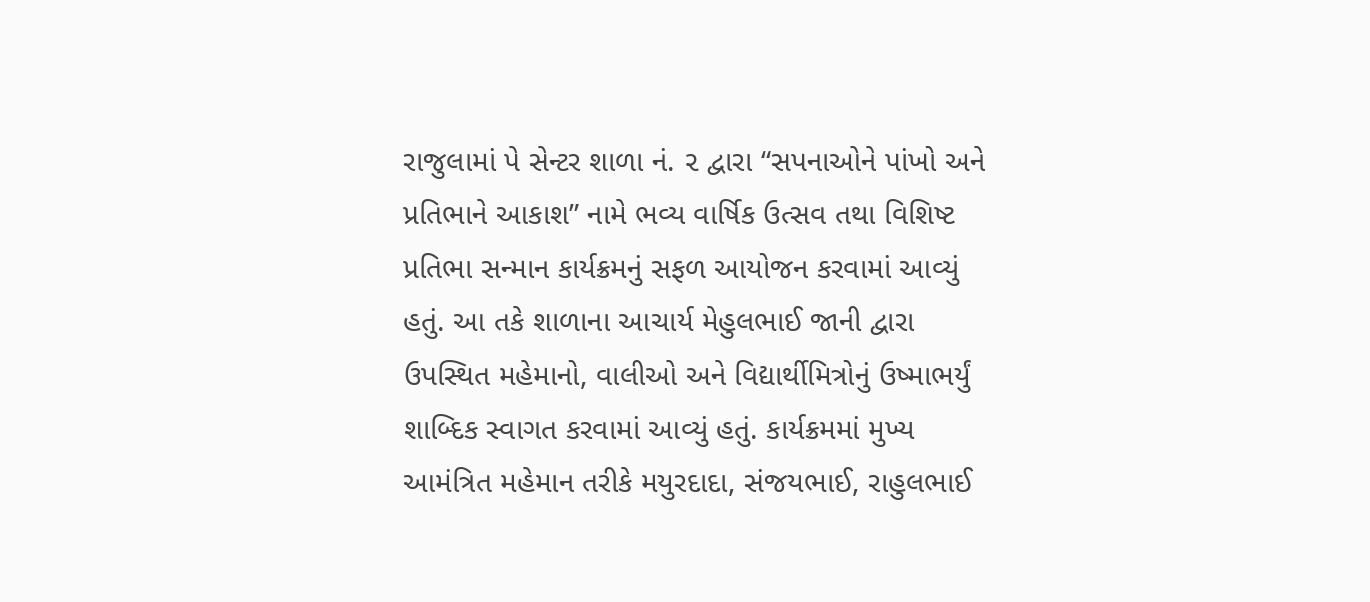રાજુલામાં પે સેન્ટર શાળા નં. ૨ દ્વારા “સપનાઓને પાંખો અને પ્રતિભાને આકાશ” નામે ભવ્ય વાર્ષિક ઉત્સવ તથા વિશિષ્ટ પ્રતિભા સન્માન કાર્યક્રમનું સફળ આયોજન કરવામાં આવ્યું હતું. આ તકે શાળાના આચાર્ય મેહુલભાઈ જાની દ્વારા ઉપસ્થિત મહેમાનો, વાલીઓ અને વિદ્યાર્થીમિત્રોનું ઉષ્માભર્યું શાબ્દિક સ્વાગત કરવામાં આવ્યું હતું. કાર્યક્રમમાં મુખ્ય આમંત્રિત મહેમાન તરીકે મયુરદાદા, સંજયભાઈ, રાહુલભાઈ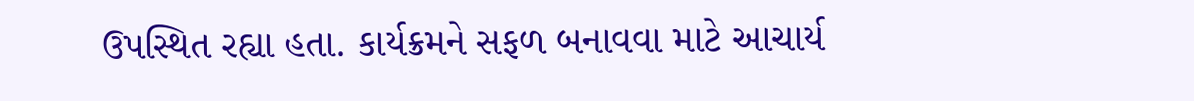ઉપસ્થિત રહ્યા હતા. કાર્યક્રમને સફળ બનાવવા માટે આચાર્ય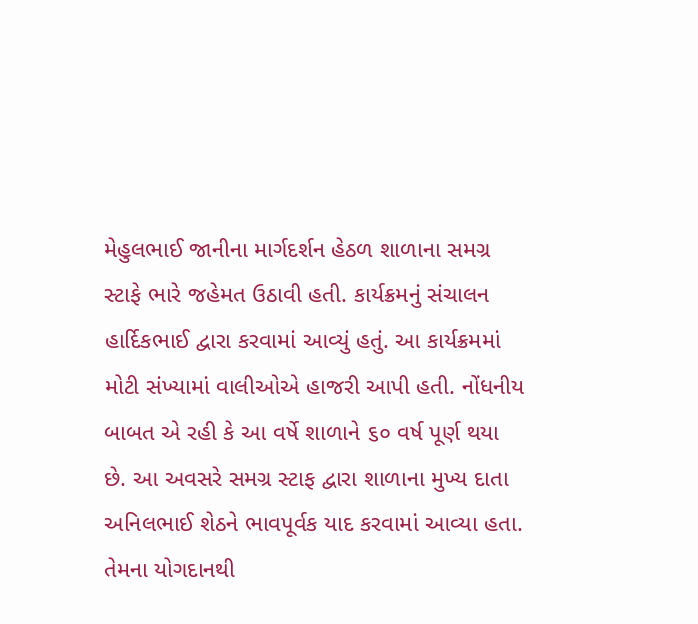મેહુલભાઈ જાનીના માર્ગદર્શન હેઠળ શાળાના સમગ્ર સ્ટાફે ભારે જહેમત ઉઠાવી હતી. કાર્યક્રમનું સંચાલન હાર્દિકભાઈ દ્વારા કરવામાં આવ્યું હતું. આ કાર્યક્રમમાં મોટી સંખ્યામાં વાલીઓએ હાજરી આપી હતી. નોંધનીય બાબત એ રહી કે આ વર્ષે શાળાને ૬૦ વર્ષ પૂર્ણ થયા છે. આ અવસરે સમગ્ર સ્ટાફ દ્વારા શાળાના મુખ્ય દાતા અનિલભાઈ શેઠને ભાવપૂર્વક યાદ કરવામાં આવ્યા હતા. તેમના યોગદાનથી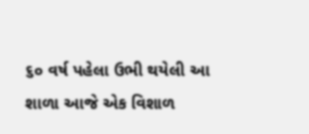૬૦ વર્ષ પહેલા ઉભી થયેલી આ શાળા આજે એક વિશાળ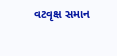વટવૃક્ષ સમાન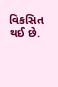વિકસિત થઈ છે.